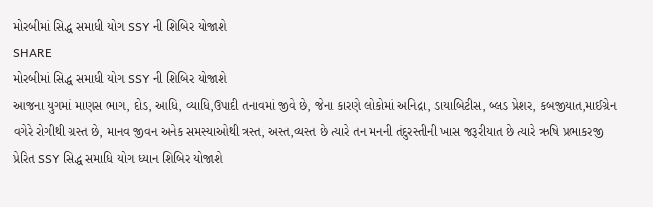મોરબીમાં સિદ્ધ સમાધી યોગ SSY ની શિબિર યોજાશે
SHARE
મોરબીમાં સિદ્ધ સમાધી યોગ SSY ની શિબિર યોજાશે
આજના યુગમાં માણસ ભાગ, દોડ, આધિ, વ્યાધિ,ઉપાદી તનાવમાં જીવે છે, જેના કારણે લોકોમાં અનિદ્રા, ડાયાબિટીસ, બ્લડ પ્રેશર, કબજીયાત,માઈગ્રેન વગેરે રોગીથી ગ્રસ્ત છે, માનવ જીવન અનેક સમસ્યાઓથી ત્રસ્ત, અસ્ત,વ્યસ્ત છે ત્યારે તન મનની તંદુરસ્તીની ખાસ જરૂરીયાત છે ત્યારે ઋષિ પ્રભાકરજી પ્રેરિત SSY સિદ્ધ સમાધિ યોગ ધ્યાન શિબિર યોજાશે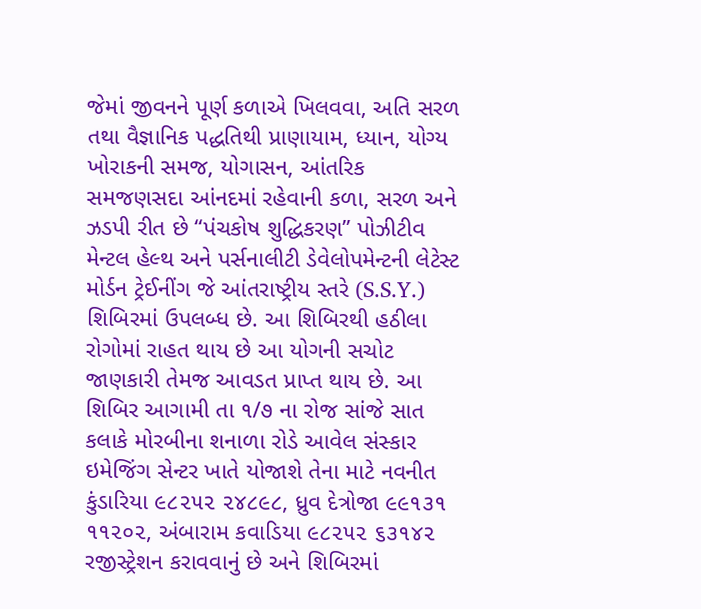જેમાં જીવનને પૂર્ણ કળાએ ખિલવવા, અતિ સરળ તથા વૈજ્ઞાનિક પદ્ધતિથી પ્રાણાયામ, ધ્યાન, યોગ્ય ખોરાકની સમજ, યોગાસન, આંતરિક સમજણસદા આંનદમાં રહેવાની કળા, સરળ અને ઝડપી રીત છે “પંચકોષ શુદ્ધિકરણ” પોઝીટીવ મેન્ટલ હેલ્થ અને પર્સનાલીટી ડેવેલોપમેન્ટની લેટેસ્ટ મોર્ડન ટ્રેઈનીંગ જે આંતરાષ્ટ્રીય સ્તરે (S.S.Y.) શિબિરમાં ઉપલબ્ધ છે. આ શિબિરથી હઠીલા રોગોમાં રાહત થાય છે આ યોગની સચોટ જાણકારી તેમજ આવડત પ્રાપ્ત થાય છે. આ શિબિર આગામી તા ૧/૭ ના રોજ સાંજે સાત કલાકે મોરબીના શનાળા રોડે આવેલ સંસ્કાર ઇમેજિંગ સેન્ટર ખાતે યોજાશે તેના માટે નવનીત કુંડારિયા ૯૮૨૫૨ ૨૪૮૯૮, ધ્રુવ દેત્રોજા ૯૯૧૩૧ ૧૧૨૦૨, અંબારામ કવાડિયા ૯૮૨૫૨ ૬૩૧૪૨ રજીસ્ટ્રેશન કરાવવાનું છે અને શિબિરમાં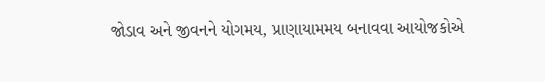જોડાવ અને જીવનને યોગમય, પ્રાણાયામમય બનાવવા આયોજકોએ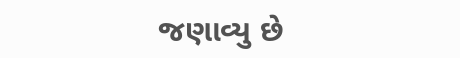જણાવ્યુ છે